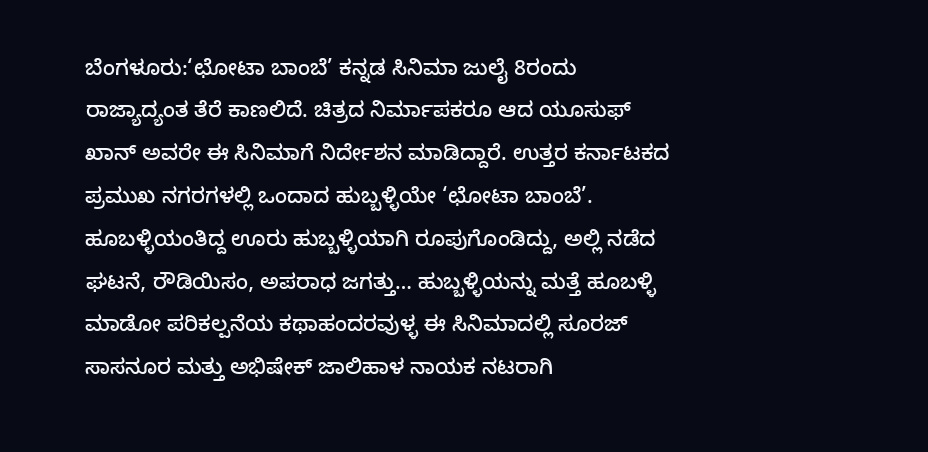ಬೆಂಗಳೂರು:‘ಛೋಟಾ ಬಾಂಬೆ’ ಕನ್ನಡ ಸಿನಿಮಾ ಜುಲೈ 8ರಂದು ರಾಜ್ಯಾದ್ಯಂತ ತೆರೆ ಕಾಣಲಿದೆ. ಚಿತ್ರದ ನಿರ್ಮಾಪಕರೂ ಆದ ಯೂಸುಫ್ ಖಾನ್ ಅವರೇ ಈ ಸಿನಿಮಾಗೆ ನಿರ್ದೇಶನ ಮಾಡಿದ್ದಾರೆ. ಉತ್ತರ ಕರ್ನಾಟಕದ ಪ್ರಮುಖ ನಗರಗಳಲ್ಲಿ ಒಂದಾದ ಹುಬ್ಬಳ್ಳಿಯೇ ‘ಛೋಟಾ ಬಾಂಬೆ’. ಹೂಬಳ್ಳಿಯಂತಿದ್ದ ಊರು ಹುಬ್ಬಳ್ಳಿಯಾಗಿ ರೂಪುಗೊಂಡಿದ್ದು, ಅಲ್ಲಿ ನಡೆದ ಘಟನೆ, ರೌಡಿಯಿಸಂ, ಅಪರಾಧ ಜಗತ್ತು… ಹುಬ್ಬಳ್ಳಿಯನ್ನು ಮತ್ತೆ ಹೂಬಳ್ಳಿ ಮಾಡೋ ಪರಿಕಲ್ಪನೆಯ ಕಥಾಹಂದರವುಳ್ಳ ಈ ಸಿನಿಮಾದಲ್ಲಿ ಸೂರಜ್ ಸಾಸನೂರ ಮತ್ತು ಅಭಿಷೇಕ್ ಜಾಲಿಹಾಳ ನಾಯಕ ನಟರಾಗಿ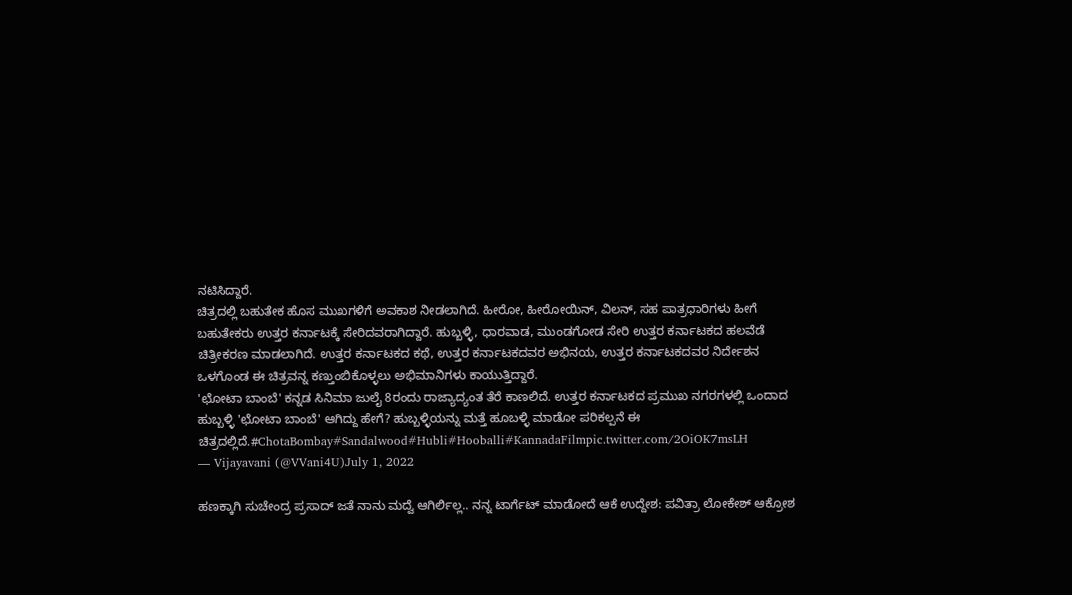ನಟಿಸಿದ್ದಾರೆ.
ಚಿತ್ರದಲ್ಲಿ ಬಹುತೇಕ ಹೊಸ ಮುಖಗಳಿಗೆ ಅವಕಾಶ ನೀಡಲಾಗಿದೆ. ಹೀರೋ, ಹೀರೋಯಿನ್, ವಿಲನ್, ಸಹ ಪಾತ್ರಧಾರಿಗಳು ಹೀಗೆ ಬಹುತೇಕರು ಉತ್ತರ ಕರ್ನಾಟಕ್ಕೆ ಸೇರಿದವರಾಗಿದ್ದಾರೆ. ಹುಬ್ಬಳ್ಳಿ, ಧಾರವಾಡ, ಮುಂಡಗೋಡ ಸೇರಿ ಉತ್ತರ ಕರ್ನಾಟಕದ ಹಲವೆಡೆ ಚಿತ್ರೀಕರಣ ಮಾಡಲಾಗಿದೆ. ಉತ್ತರ ಕರ್ನಾಟಕದ ಕಥೆ, ಉತ್ತರ ಕರ್ನಾಟಕದವರ ಅಭಿನಯ, ಉತ್ತರ ಕರ್ನಾಟಕದವರ ನಿರ್ದೇಶನ ಒಳಗೊಂಡ ಈ ಚಿತ್ರವನ್ನ ಕಣ್ತುಂಬಿಕೊಳ್ಳಲು ಅಭಿಮಾನಿಗಳು ಕಾಯುತ್ತಿದ್ದಾರೆ.
'ಛೋಟಾ ಬಾಂಬೆ' ಕನ್ನಡ ಸಿನಿಮಾ ಜುಲೈ 8ರಂದು ರಾಜ್ಯಾದ್ಯಂತ ತೆರೆ ಕಾಣಲಿದೆ. ಉತ್ತರ ಕರ್ನಾಟಕದ ಪ್ರಮುಖ ನಗರಗಳಲ್ಲಿ ಒಂದಾದ ಹುಬ್ಬಳ್ಳಿ 'ಛೋಟಾ ಬಾಂಬೆ' ಆಗಿದ್ದು ಹೇಗೆ? ಹುಬ್ಬಳ್ಳಿಯನ್ನು ಮತ್ತೆ ಹೂಬಳ್ಳಿ ಮಾಡೋ ಪರಿಕಲ್ಪನೆ ಈ ಚಿತ್ರದಲ್ಲಿದೆ.#ChotaBombay#Sandalwood#Hubli#Hooballi#KannadaFilmpic.twitter.com/2OiOK7msLH
— Vijayavani (@VVani4U)July 1, 2022

ಹಣಕ್ಕಾಗಿ ಸುಚೇಂದ್ರ ಪ್ರಸಾದ್ ಜತೆ ನಾನು ಮದ್ವೆ ಆಗಿರ್ಲಿಲ್ಲ.. ನನ್ನ ಟಾರ್ಗೆಟ್ ಮಾಡೋದೆ ಆಕೆ ಉದ್ದೇಶ: ಪವಿತ್ರಾ ಲೋಕೇಶ್ ಆಕ್ರೋಶ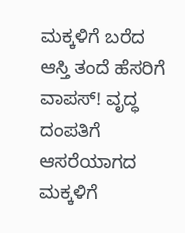ಮಕ್ಕಳಿಗೆ ಬರೆದ ಆಸ್ತಿ ತಂದೆ ಹೆಸರಿಗೆ ವಾಪಸ್! ವೃದ್ಧ ದಂಪತಿಗೆ ಆಸರೆಯಾಗದ ಮಕ್ಕಳಿಗೆ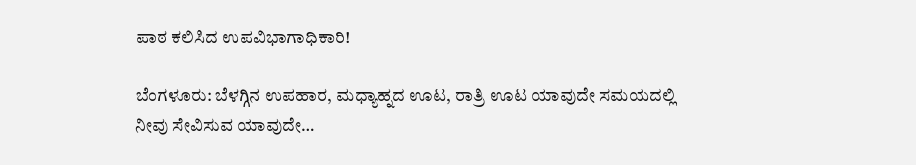ಪಾಠ ಕಲಿಸಿದ ಉಪವಿಭಾಗಾಧಿಕಾರಿ!

ಬೆಂಗಳೂರು: ಬೆಳಗ್ಗಿನ ಉಪಹಾರ, ಮಧ್ಯಾಹ್ನದ ಊಟ, ರಾತ್ರಿ ಊಟ ಯಾವುದೇ ಸಮಯದಲ್ಲಿ ನೀವು ಸೇವಿಸುವ ಯಾವುದೇ…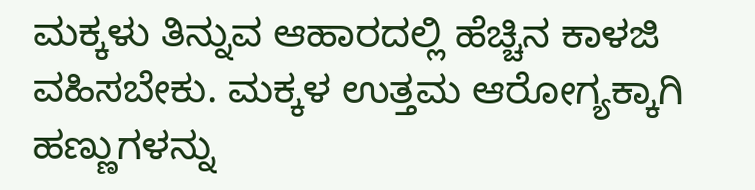ಮಕ್ಕಳು ತಿನ್ನುವ ಆಹಾರದಲ್ಲಿ ಹೆಚ್ಚಿನ ಕಾಳಜಿ ವಹಿಸಬೇಕು. ಮಕ್ಕಳ ಉತ್ತಮ ಆರೋಗ್ಯಕ್ಕಾಗಿ ಹಣ್ಣುಗಳನ್ನು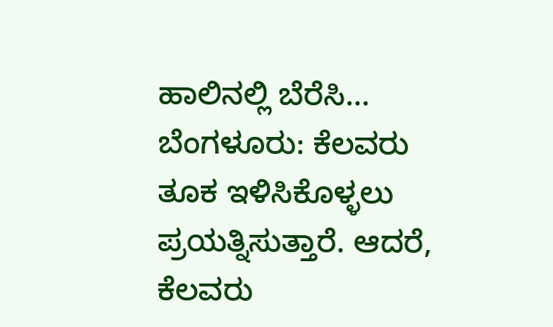ಹಾಲಿನಲ್ಲಿ ಬೆರೆಸಿ…
ಬೆಂಗಳೂರು: ಕೆಲವರು ತೂಕ ಇಳಿಸಿಕೊಳ್ಳಲು ಪ್ರಯತ್ನಿಸುತ್ತಾರೆ. ಆದರೆ, ಕೆಲವರು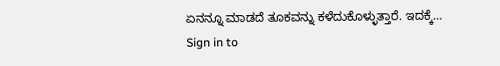ಏನನ್ನೂ ಮಾಡದೆ ತೂಕವನ್ನು ಕಳೆದುಕೊಳ್ಳುತ್ತಾರೆ. ಇದಕ್ಕೆ…
Sign in to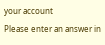your account
Please enter an answer in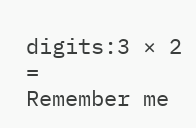digits:3 × 2 =
Remember me